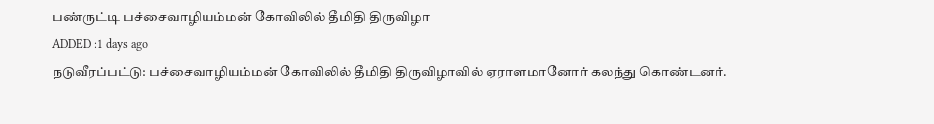பண்ருட்டி பச்சைவாழியம்மன் கோவிலில் தீமிதி திருவிழா
ADDED :1 days ago
நடுவீரப்பட்டு: பச்சைவாழியம்மன் கோவிலில் தீமிதி திருவிழாவில் ஏராளமானோர் கலந்து கொண்டனர்.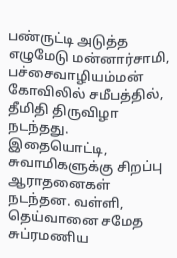பண்ருட்டி அடுத்த எழுமேடு மன்னார்சாமி, பச்சைவாழியம்மன் கோவிலில் சமீபத்தில், தீமிதி திருவிழா நடந்தது. இதையொட்டி, சுவாமிகளுக்கு சிறப்பு ஆராதனைகள் நடந்தன. வள்ளி, தெய்வானை சமேத சுப்ரமணிய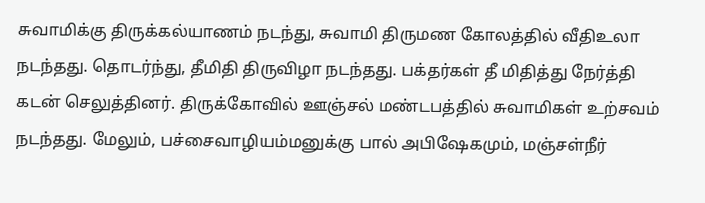சுவாமிக்கு திருக்கல்யாணம் நடந்து, சுவாமி திருமண கோலத்தில் வீதிஉலா நடந்தது. தொடர்ந்து, தீமிதி திருவிழா நடந்தது. பக்தர்கள் தீ மிதித்து நேர்த்தி கடன் செலுத்தினர். திருக்கோவில் ஊஞ்சல் மண்டபத்தில் சுவாமிகள் உற்சவம் நடந்தது. மேலும், பச்சைவாழியம்மனுக்கு பால் அபிஷேகமும், மஞ்சள்நீர்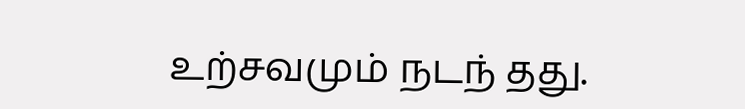உற்சவமும் நடந் தது.